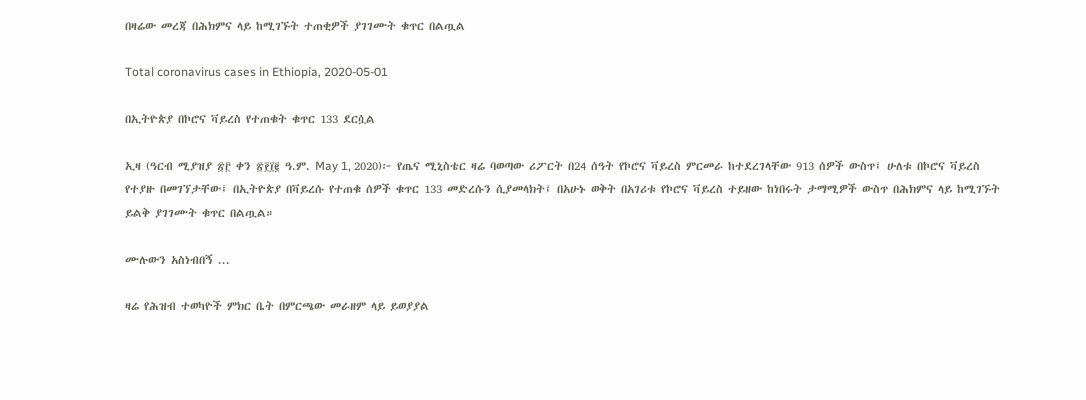በዛሬው መረጃ በሕክምና ላይ ከሚገኙት ተጠቂዎች ያገገሙት ቁጥር በልጧል

Total coronavirus cases in Ethiopia, 2020-05-01

በኢትዮጵያ በኮሮና ቫይረስ የተጠቁት ቁጥር 133 ደርሷል

ኢዛ (ዓርብ ሚያዝያ ፳፫ ቀን ፳፻፲፪ ዓ.ም. May 1, 2020)፦ የጤና ሚኒስቴር ዛሬ ባወጣው ሪፖርት በ24 ሰዓት የኮሮና ቫይረስ ምርመራ ከተደረገላቸው 913 ሰዎች ውስጥ፤ ሁለቱ በኮሮና ቫይረስ የተያዙ በመገኘታቸው፤ በኢትዮጵያ በቫይረሱ የተጠቁ ሰዎች ቁጥር 133 መድረሱን ሲያመላክት፤ በአሁኑ ወቅት በአገሪቱ የኮሮና ቫይረስ ተይዘው ከነበሩት ታማሚዎች ውስጥ በሕክምና ላይ ከሚገኙት ይልቅ ያገገሙት ቁጥር በልጧል።

ሙሉውን አስነብበኝ ...

ዛሬ የሕዝብ ተወካዮች ምክር ቤት በምርጫው መራዘም ላይ ይወያያል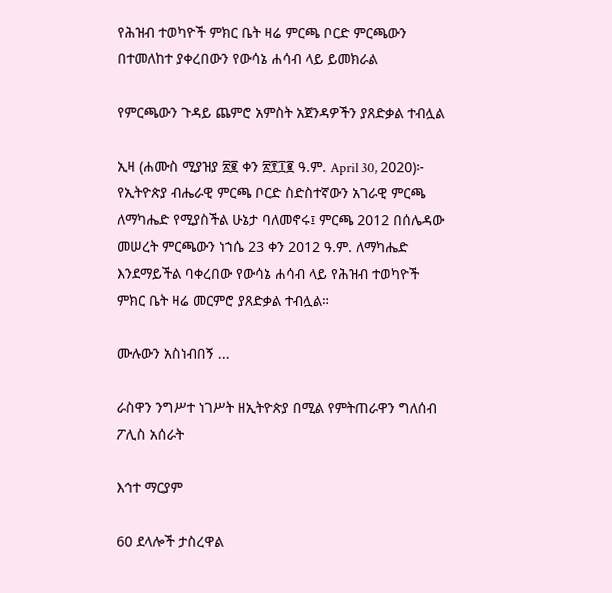የሕዝብ ተወካዮች ምክር ቤት ዛሬ ምርጫ ቦርድ ምርጫውን በተመለከተ ያቀረበውን የውሳኔ ሐሳብ ላይ ይመክራል

የምርጫውን ጉዳይ ጨምሮ አምስት አጀንዳዎችን ያጸድቃል ተብሏል

ኢዛ (ሐሙስ ሚያዝያ ፳፪ ቀን ፳፻፲፪ ዓ.ም. April 30, 2020)፦ የኢትዮጵያ ብሔራዊ ምርጫ ቦርድ ስድስተኛውን አገራዊ ምርጫ ለማካሔድ የሚያስችል ሁኔታ ባለመኖሩ፤ ምርጫ 2012 በሰሌዳው መሠረት ምርጫውን ነኀሴ 23 ቀን 2012 ዓ.ም. ለማካሔድ እንደማይችል ባቀረበው የውሳኔ ሐሳብ ላይ የሕዝብ ተወካዮች ምክር ቤት ዛሬ መርምሮ ያጸድቃል ተብሏል።

ሙሉውን አስነብበኝ ...

ራስዋን ንግሥተ ነገሥት ዘኢትዮጵያ በሚል የምትጠራዋን ግለሰብ ፖሊስ አሰራት

እኅተ ማርያም

60 ደላሎች ታስረዋል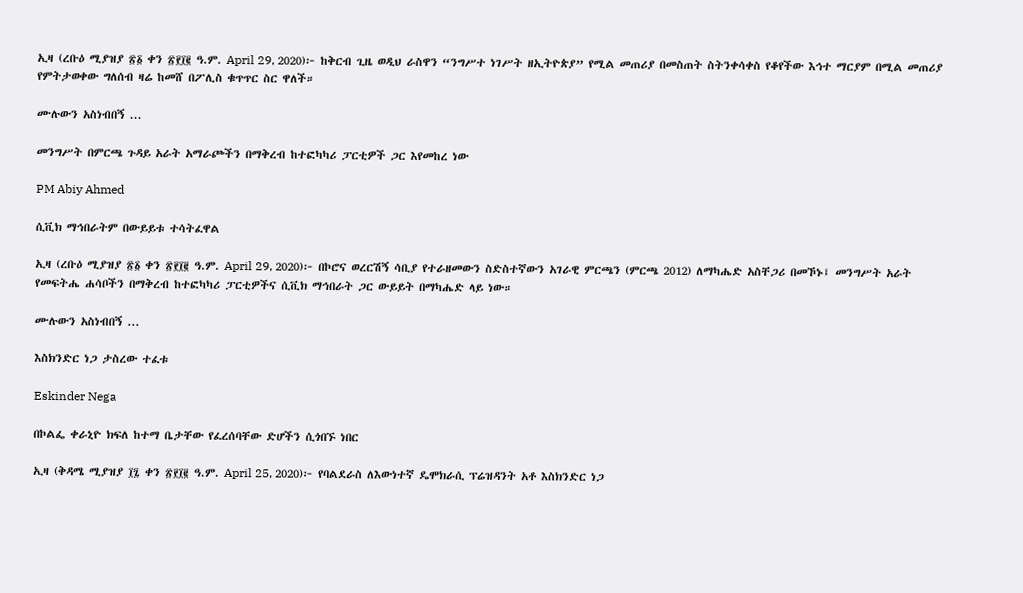ኢዛ (ረቡዕ ሚያዝያ ፳፩ ቀን ፳፻፲፪ ዓ.ም. April 29, 2020)፦ ከቅርብ ጊዜ ወዲህ ራስዋን “ንግሥተ ነገሥት ዘኢትዮጵያ” የሚል መጠሪያ በመስጠት ስትንቀሳቀስ የቆየችው እኅተ ማርያም በሚል መጠሪያ የምትታወቀው ግለሰብ ዛሬ ከመሸ በፖሊስ ቁጥጥር ስር ዋለች።

ሙሉውን አስነብበኝ ...

መንግሥት በምርጫ ጉዳይ አራት አማራጮችን በማቅረብ ከተፎካካሪ ፓርቲዎች ጋር እየመከረ ነው

PM Abiy Ahmed

ሲቪክ ማኅበራትም በውይይቱ ተሳትፈዋል

ኢዛ (ረቡዕ ሚያዝያ ፳፩ ቀን ፳፻፲፪ ዓ.ም. April 29, 2020)፦ በኮሮና ወረርሽኝ ሳቢያ የተራዘመውን ስድስተኛውን አገራዊ ምርጫን (ምርጫ 2012) ለማካሔድ አስቸጋሪ በመኾኑ፤ መንግሥት አራት የመፍትሔ ሐሳቦችን በማቅረብ ከተፎካካሪ ፓርቲዎችና ሲቪክ ማኅበራት ጋር ውይይት በማካሔድ ላይ ነው።

ሙሉውን አስነብበኝ ...

እስክንድር ነጋ ታስረው ተፈቱ

Eskinder Nega

በኮልፌ ቀራኒዮ ክፍለ ከተማ ቤታቸው የፈረሰባቸው ድሆችን ሲጎበኙ ነበር

ኢዛ (ቅዳሜ ሚያዝያ ፲፯ ቀን ፳፻፲፪ ዓ.ም. April 25, 2020)፦ የባልደራስ ለእውነተኛ ዴሞክራሲ ፕሬዝዳንት አቶ እስክንድር ነጋ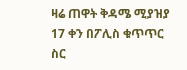ዛሬ ጠዋት ቅዳሜ ሚያዝያ 17 ቀን በፖሊስ ቁጥጥር ስር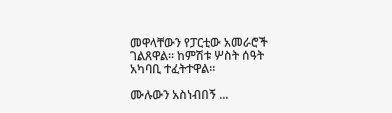መዋላቸውን የፓርቲው አመራሮች ገልጸዋል። ከምሽቱ ሦስት ሰዓት አካባቢ ተፈትተዋል።

ሙሉውን አስነብበኝ ...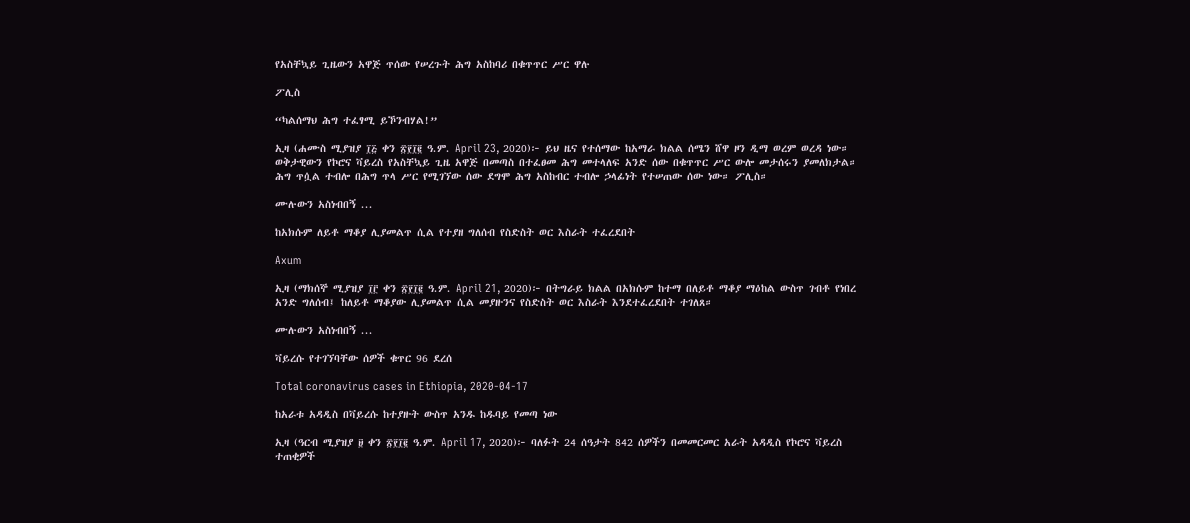የአስቸኳይ ጊዜውን አዋጅ ጥሰው የሠረጉት ሕግ አስከባሪ በቁጥጥር ሥር ዋሉ

ፖሊስ

“ካልሰማህ ሕግ ተፈፃሚ ይኾንብሃል!”

ኢዛ (ሐሙስ ሚያዝያ ፲፭ ቀን ፳፻፲፪ ዓ.ም. April 23, 2020)፦ ይህ ዜና የተሰማው ከአማራ ክልል ሰሜን ሸዋ ዞን ዲማ ወረም ወረዳ ነው። ወቅታዊውን የኮሮና ቫይረስ የአስቸኳይ ጊዜ አዋጅ በመጣስ በተፈፀመ ሕግ መተላለፍ አንድ ሰው በቁጥጥር ሥር ውሎ መታሰሩን ያመለክታል። ሕግ ጥሷል ተብሎ በሕግ ጥላ ሥር የሚገኘው ሰው ደግሞ ሕግ አስከብር ተብሎ ኃላፊነት የተሠጠው ሰው ነው። ፖሊስ።

ሙሉውን አስነብበኝ ...

ከአክሱም ለይቶ ማቆያ ሊያመልጥ ሲል የተያዘ ግለሰብ የስድስት ወር እስራት ተፈረደበት

Axum

ኢዛ (ማክሰኞ ሚያዝያ ፲፫ ቀን ፳፻፲፪ ዓ.ም. April 21, 2020)፦ በትግራይ ክልል በአክሱም ከተማ በለይቶ ማቆያ ማዕከል ውስጥ ገብቶ የነበረ አንድ ግለሰብ፤ ከለይቶ ማቆያው ሊያመልጥ ሲል መያዙንና የስድስት ወር እስራት እንደተፈረደበት ተገለጸ።

ሙሉውን አስነብበኝ ...

ቫይረሱ የተገኘባቸው ሰዎች ቁጥር 96 ደረሰ

Total coronavirus cases in Ethiopia, 2020-04-17

ከአራቱ አዳዲስ በቫይረሱ ከተያዙት ውስጥ አንዱ ከዱባይ የመጣ ነው

ኢዛ (ዓርብ ሚያዝያ ፱ ቀን ፳፻፲፪ ዓ.ም. April 17, 2020)፦ ባለፉት 24 ሰዓታት 842 ሰዎችን በመመርመር አራት አዳዲስ የኮሮና ቫይረስ ተጠቂዎች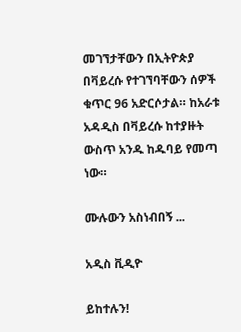መገኘታቸውን በኢትዮጵያ በቫይረሱ የተገኘባቸውን ሰዎች ቁጥር 96 አድርሶታል። ከአራቱ አዳዲስ በቫይረሱ ከተያዙት ውስጥ አንዱ ከዱባይ የመጣ ነው።

ሙሉውን አስነብበኝ ...

አዲስ ቪዲዮ

ይከተሉን!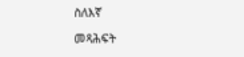ስለእኛ

መጻሕፍት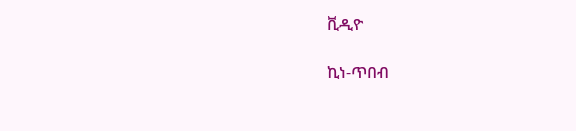ቪዲዮ

ኪነ-ጥበብ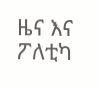ዜና እና ፖለቲካ